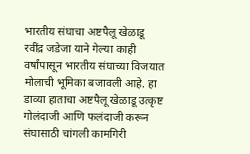भारतीय संघाचा अष्टपैलू खेळाडू रवींद्र जडेजा याने गेल्या काही वर्षांपासून भारतीय संघाच्या विजयात मोलाची भूमिका बजावली आहे. हा डाव्या हाताचा अष्टपैलू खेळाडू उत्कृष्ट गोलंदाजी आणि फलंदाजी करून संघासाठी चांगली कामगिरी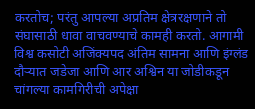करतोच; परंतु आपल्या अप्रतिम क्षेत्ररक्षणाने तो संघासाठी धावा वाचवण्याचे कामही करतो. आगामी विश्व कसोटी अजिंक्यपद अंतिम सामना आणि इंग्लंड दौऱ्यात जडेजा आणि आर अश्विन या जोडीकडून चांगल्या कामगिरीची अपेक्षा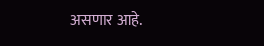असणार आहे.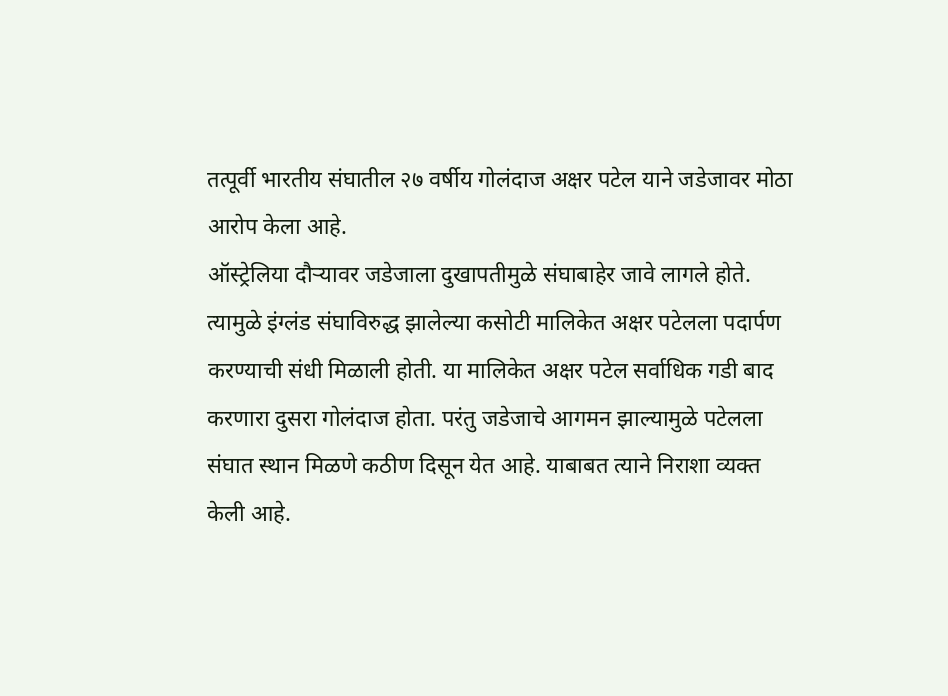तत्पूर्वी भारतीय संघातील २७ वर्षीय गोलंदाज अक्षर पटेल याने जडेजावर मोठा आरोप केला आहे.
ऑस्ट्रेलिया दौऱ्यावर जडेजाला दुखापतीमुळे संघाबाहेर जावे लागले होते. त्यामुळे इंग्लंड संघाविरुद्ध झालेल्या कसोटी मालिकेत अक्षर पटेलला पदार्पण करण्याची संधी मिळाली होती. या मालिकेत अक्षर पटेल सर्वाधिक गडी बाद करणारा दुसरा गोलंदाज होता. परंतु जडेजाचे आगमन झाल्यामुळे पटेलला संघात स्थान मिळणे कठीण दिसून येत आहे. याबाबत त्याने निराशा व्यक्त केली आहे.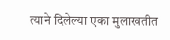त्याने दिलेल्या एका मुलाखतीत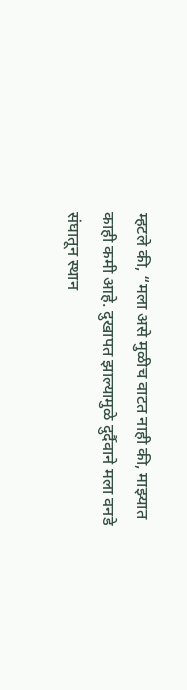म्हटले की, “मला असे मुळीच वाटत नाही की, माझ्यात काही कमी आहे. दुखापत झाल्यामुळे दुर्दैवाने मला वनडे संघातून स्थान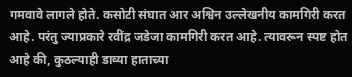गमवावे लागले होते. कसोटी संघात आर अश्विन उल्लेखनीय कामगिरी करत आहे. परंतु ज्याप्रकारे रवींद्र जडेजा कामगिरी करत आहे. त्यावरून स्पष्ट होत आहे की, कुठल्याही डाव्या हाताच्या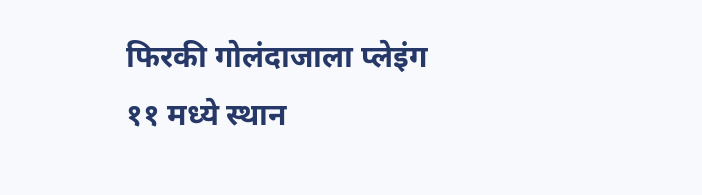फिरकी गोलंदाजाला प्लेइंग ११ मध्ये स्थान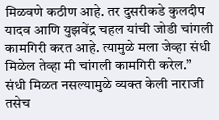मिळवणे कठीण आहे. तर दुसरीकडे कुलदीप यादव आणि युझवेंद्र चहल यांची जोडी चांगली कामगिरी करत आहे. त्यामुळे मला जेव्हा संधी मिळेल तेव्हा मी चांगली कामगिरी करेल.”
संधी मिळत नसल्यामुळे व्यक्त केली नाराजी
तसेच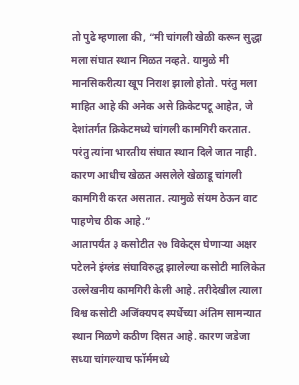तो पुढे म्हणाला की, “मी चांगली खेळी करून सुद्धा मला संघात स्थान मिळत नव्हते. यामुळे मी मानसिकरीत्या खूप निराश झालो होतो. परंतु मला माहित आहे की अनेक असे क्रिकेटपटू आहेत, जे देशांतर्गत क्रिकेटमध्ये चांगली कामगिरी करतात. परंतु त्यांना भारतीय संघात स्थान दिले जात नाही. कारण आधीच खेळत असलेले खेळाडू चांगली कामगिरी करत असतात. त्यामुळे संयम ठेऊन वाट पाहणेच ठीक आहे.”
आतापर्यंत ३ कसोटीत २७ विकेट्स घेणाऱ्या अक्षर पटेलने इंग्लंड संघाविरुद्ध झालेल्या कसोटी मालिकेत उल्लेखनीय कामगिरी केली आहे. तरीदेखील त्याला विश्व कसोटी अजिंक्यपद स्पर्धेच्या अंतिम सामन्यात स्थान मिळणे कठीण दिसत आहे. कारण जडेजा सध्या चांगल्याच फॉर्ममध्ये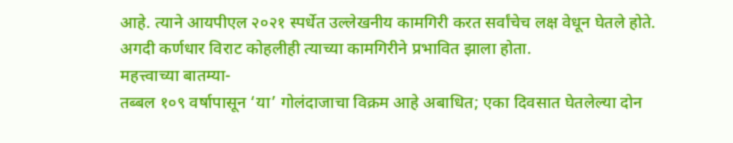आहे. त्याने आयपीएल २०२१ स्पर्धेत उल्लेखनीय कामगिरी करत सर्वांचेच लक्ष वेधून घेतले होते. अगदी कर्णधार विराट कोहलीही त्याच्या कामगिरीने प्रभावित झाला होता.
महत्त्वाच्या बातम्या-
तब्बल १०९ वर्षापासून ‘या’ गोलंदाजाचा विक्रम आहे अबाधित; एका दिवसात घेतलेल्या दोन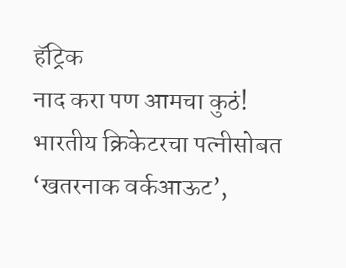हॅट्रिक
नाद करा पण आमचा कुठं! भारतीय क्रिकेटरचा पत्नीसोबत ‘खतरनाक वर्कआऊट’,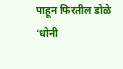पाहून फिरतील डोळे
‘धोनी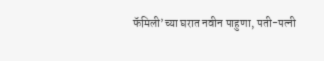फॅमिली’च्या घरात नवीन पाहुणा, पती-पत्नी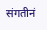संगतीनं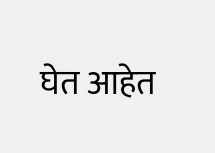घेत आहेत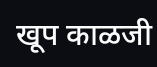खूप काळजी